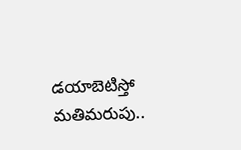డయాబెటిస్తో మతిమరుపు..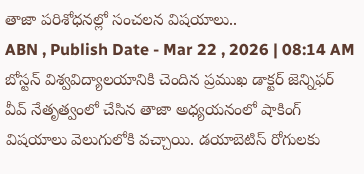తాజా పరిశోధనల్లో సంచలన విషయాలు..
ABN , Publish Date - Mar 22 , 2026 | 08:14 AM
బోస్టన్ విశ్వవిద్యాలయానికి చెందిన ప్రముఖ డాక్టర్ జెన్నిఫర్ వీవ్ నేతృత్వంలో చేసిన తాజా అధ్యయనంలో షాకింగ్ విషయాలు వెలుగులోకి వచ్చాయి. డయాబెటిస్ రోగులకు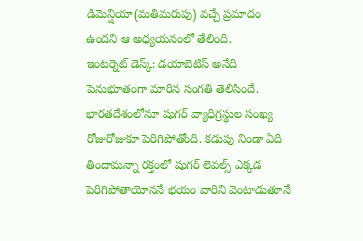డిమెన్షియా(మతిమరుపు) వచ్చే ప్రమాదం ఉందని ఆ అధ్యయనంలో తేలింది.
ఇంటర్నెట్ డెస్క్: డయాబెటిస్ అనేది పెనుభూతంగా మారిన సంగతి తెలిసిందే. భారతదేశంలోనూ షుగర్ వ్యాధిగ్రస్థుల సంఖ్య రోజురోజుకూ పెరిగిపోతోంది. కడుపు నిండా ఏది తిందామన్నా రక్తంలో షుగర్ లెవల్స్ ఎక్కడ పెరిగిపోతాయోననే భయం వారిని వెంటాడుతూనే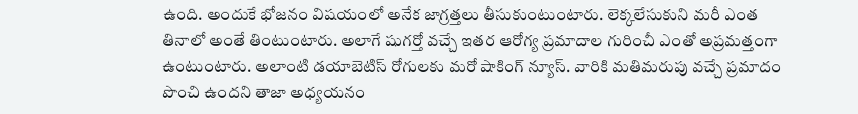ఉంది. అందుకే భోజనం విషయంలో అనేక జాగ్రత్తలు తీసుకుంటుంటారు. లెక్కలేసుకుని మరీ ఎంత తినాలో అంతే తింటుంటారు. అలాగే షుగర్తో వచ్చే ఇతర ఆరోగ్య ప్రమాదాల గురించీ ఎంతో అప్రమత్తంగా ఉంటుంటారు. అలాంటి డయాబెటిస్ రోగులకు మరో షాకింగ్ న్యూస్. వారికి మతిమరుపు వచ్చే ప్రమాదం పొంచి ఉందని తాజా అధ్యయనం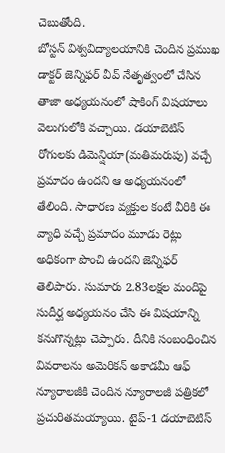చెబుతోంది.
బోస్టన్ విశ్వవిద్యాలయానికి చెందిన ప్రముఖ డాక్టర్ జెన్నిఫర్ వీవ్ నేతృత్వంలో చేసిన తాజా అధ్యయనంలో షాకింగ్ విషయాలు వెలుగులోకి వచ్చాయి. డయాబెటిస్ రోగులకు డిమెన్షియా(మతిమరుపు) వచ్చే ప్రమాదం ఉందని ఆ అధ్యయనంలో తేలింది. సాధారణ వ్యక్తుల కంటే వీరికి ఈ వ్యాధి వచ్చే ప్రమాదం మూడు రెట్లు అధికంగా పొంచి ఉందని జెన్నిఫర్ తెలిపారు. సుమారు 2.83లక్షల మందిపై సుదీర్ఘ అధ్యయనం చేసి ఈ విషయాన్ని కనుగొన్నట్లు చెప్పారు. దీనికి సంబంధించిన వివరాలను అమెరికన్ అకాడమీ ఆఫ్ న్యూరాలజీకి చెందిన న్యూరాలజీ పత్రికలో ప్రచురితమయ్యాయి. టైప్-1 డయాబెటిస్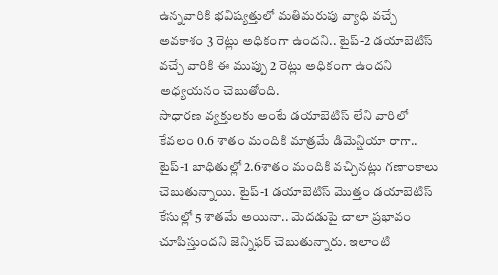ఉన్నవారికి భవిష్యత్తులో మతిమరుపు వ్యాధి వచ్చే అవకాశం 3 రెట్లు అధికంగా ఉందని.. టైప్-2 డయాబెటిస్ వచ్చే వారికి ఈ ముప్పు 2 రెట్లు అధికంగా ఉందని అధ్యయనం చెబుతోంది.
సాధారణ వ్యక్తులకు అంటే డయాబెటిస్ లేని వారిలో కేవలం 0.6 శాతం మందికి మాత్రమే డిమెన్షియా రాగా.. టైప్-1 బాధితుల్లో 2.6శాతం మందికి వచ్చినట్లు గణాంకాలు చెబుతున్నాయి. టైప్-1 డయాబెటిస్ మొత్తం డయాబెటిస్ కేసుల్లో 5 శాతమే అయినా.. మెదడుపై చాలా ప్రభావం చూపిస్తుందని జెన్నిఫర్ చెబుతున్నారు. ఇలాంటి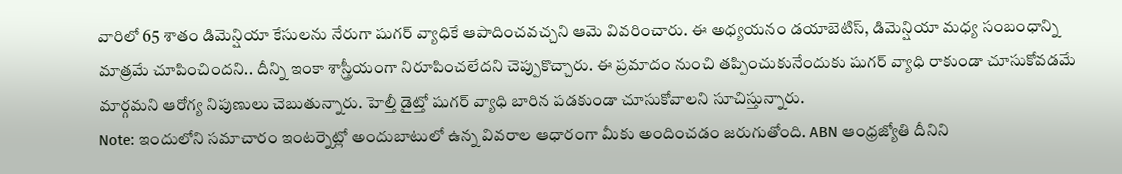వారిలో 65 శాతం డిమెన్షియా కేసులను నేరుగా షుగర్ వ్యాధికే ఆపాదించవచ్చని ఆమె వివరించారు. ఈ అధ్యయనం డయాబెటిస్, డిమెన్షియా మధ్య సంబంధాన్ని మాత్రమే చూపించిందని.. దీన్ని ఇంకా శాస్త్రీయంగా నిరూపించలేదని చెప్పుకొచ్చారు. ఈ ప్రమాదం నుంచి తప్పించుకునేందుకు షుగర్ వ్యాధి రాకుండా చూసుకోవడమే మార్గమని ఆరోగ్య నిపుణులు చెబుతున్నారు. హెల్తీ డైట్తో షుగర్ వ్యాధి బారిన పడకుండా చూసుకోవాలని సూచిస్తున్నారు.
Note: ఇందులోని సమాచారం ఇంటర్నెట్లో అందుబాటులో ఉన్న వివరాల ఆధారంగా మీకు అందించడం జరుగుతోంది. ABN ఆంధ్రజ్యోతి దీనిని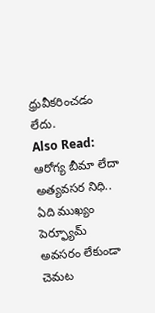ధ్రువీకరించడం లేదు.
Also Read:
ఆరోగ్య బీమా లేదా అత్యవసర నిధి.. ఏది ముఖ్యం
పెర్ఫ్యూమ్ అవసరం లేకుండా చెమట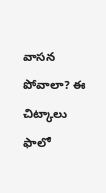వాసన పోవాలా? ఈ చిట్కాలు ఫాలో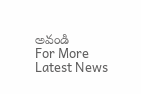అవండి
For More Latest News